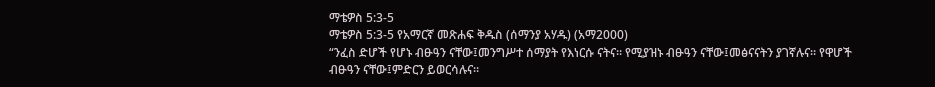ማቴዎስ 5:3-5
ማቴዎስ 5:3-5 የአማርኛ መጽሐፍ ቅዱስ (ሰማንያ አሃዱ) (አማ2000)
“ንፈስ ድሆች የሆኑ ብፁዓን ናቸው፤መንግሥተ ሰማያት የእነርሱ ናትና። የሚያዝኑ ብፁዓን ናቸው፤መፅናናትን ያገኛሉና። የዋሆች ብፁዓን ናቸው፤ምድርን ይወርሳሉና።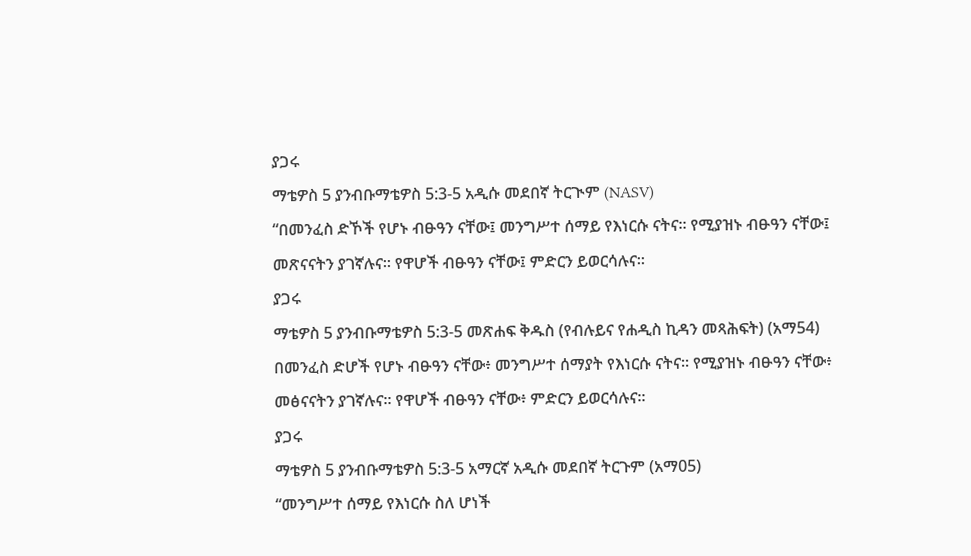ያጋሩ
ማቴዎስ 5 ያንብቡማቴዎስ 5:3-5 አዲሱ መደበኛ ትርጒም (NASV)
“በመንፈስ ድኾች የሆኑ ብፁዓን ናቸው፤ መንግሥተ ሰማይ የእነርሱ ናትና። የሚያዝኑ ብፁዓን ናቸው፤ መጽናናትን ያገኛሉና። የዋሆች ብፁዓን ናቸው፤ ምድርን ይወርሳሉና።
ያጋሩ
ማቴዎስ 5 ያንብቡማቴዎስ 5:3-5 መጽሐፍ ቅዱስ (የብሉይና የሐዲስ ኪዳን መጻሕፍት) (አማ54)
በመንፈስ ድሆች የሆኑ ብፁዓን ናቸው፥ መንግሥተ ሰማያት የእነርሱ ናትና። የሚያዝኑ ብፁዓን ናቸው፥ መፅናናትን ያገኛሉና። የዋሆች ብፁዓን ናቸው፥ ምድርን ይወርሳሉና።
ያጋሩ
ማቴዎስ 5 ያንብቡማቴዎስ 5:3-5 አማርኛ አዲሱ መደበኛ ትርጉም (አማ05)
“መንግሥተ ሰማይ የእነርሱ ስለ ሆነች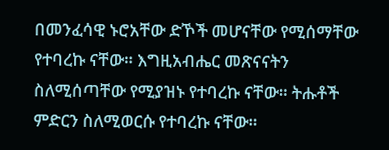በመንፈሳዊ ኑሮአቸው ድኾች መሆናቸው የሚሰማቸው የተባረኩ ናቸው። እግዚአብሔር መጽናናትን ስለሚሰጣቸው የሚያዝኑ የተባረኩ ናቸው። ትሑቶች ምድርን ስለሚወርሱ የተባረኩ ናቸው።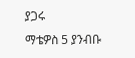ያጋሩ
ማቴዎስ 5 ያንብቡ